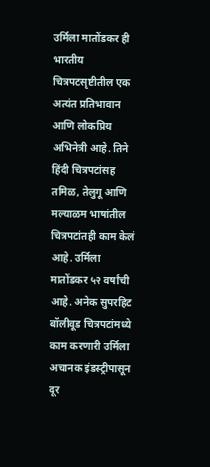उर्मिला मातोंडकर ही भारतीय चित्रपटसृष्टीतील एक अत्यंत प्रतिभावान आणि लोकप्रिय अभिनेत्री आहे. तिने हिंदी चित्रपटांसह तमिळ, तेलुगू आणि मल्याळम भाषांतील चित्रपटांतही काम केलं आहे. उर्मिला मातोंडकर ५२ वर्षांची आहे. अनेक सुपरहिट बॉलीवूड चित्रपटांमध्ये काम करणारी उर्मिला अचानक इंडस्ट्रीपासून दूर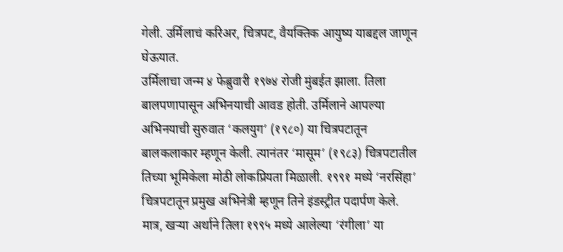गेली. उर्मिलाचं करिअर, चित्रपट, वैयक्तिक आयुष्य याबद्दल जाणून घेऊयात.
उर्मिलाचा जन्म ४ फेब्रुवारी १९७४ रोजी मुंबईत झाला. तिला बालपणापासून अभिनयाची आवड होती. उर्मिलाने आपल्या अभिनयाची सुरुवात ‘कलयुग’ (१९८०) या चित्रपटातून बालकलाकार म्हणून केली. त्यानंतर ‘मासूम’ (१९८३) चित्रपटातील तिच्या भूमिकेला मोठी लोकप्रियता मिळाली. १९९१ मध्ये ‘नरसिंहा’ चित्रपटातून प्रमुख अभिनेत्री म्हणून तिने इंडस्ट्रीत पदार्पण केले. मात्र, खऱ्या अर्थाने तिला १९९५ मध्ये आलेल्या ‘रंगीला’ या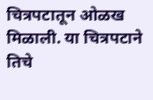चित्रपटातून ओळख मिळाली. या चित्रपटाने तिचे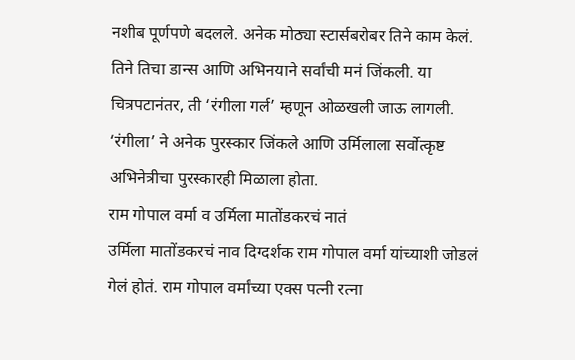नशीब पूर्णपणे बदलले. अनेक मोठ्या स्टार्सबरोबर तिने काम केलं. तिने तिचा डान्स आणि अभिनयाने सर्वांची मनं जिंकली. या चित्रपटानंतर, ती ‘रंगीला गर्ल’ म्हणून ओळखली जाऊ लागली. ‘रंगीला’ ने अनेक पुरस्कार जिंकले आणि उर्मिलाला सर्वोत्कृष्ट अभिनेत्रीचा पुरस्कारही मिळाला होता.
राम गोपाल वर्मा व उर्मिला मातोंडकरचं नातं
उर्मिला मातोंडकरचं नाव दिग्दर्शक राम गोपाल वर्मा यांच्याशी जोडलं गेलं होतं. राम गोपाल वर्मांच्या एक्स पत्नी रत्ना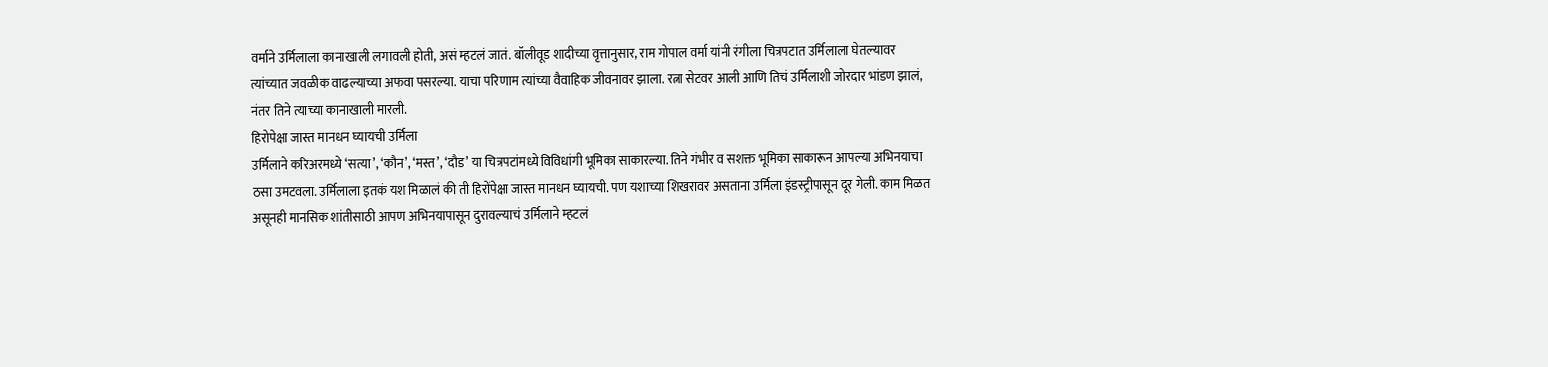वर्माने उर्मिलाला कानाखाली लगावली होती, असं म्हटलं जातं. बॉलीवूड शादीच्या वृत्तानुसार, राम गोपाल वर्मा यांनी रंगीला चित्रपटात उर्मिलाला घेतल्यावर त्यांच्यात जवळीक वाढल्याच्या अफवा पसरल्या. याचा परिणाम त्यांच्या वैवाहिक जीवनावर झाला. रत्ना सेटवर आली आणि तिचं उर्मिलाशी जोरदार भांडण झालं, नंतर तिने त्याच्या कानाखाली मारली.
हिरोपेक्षा जास्त मानधन घ्यायची उर्मिला
उर्मिलाने करिअरमध्ये ‘सत्या’, ‘कौन’, ‘मस्त’, ‘दौड’ या चित्रपटांमध्ये विविधांगी भूमिका साकारल्या. तिने गंभीर व सशक्त भूमिका साकारून आपल्या अभिनयाचा ठसा उमटवला. उर्मिलाला इतकं यश मिळालं की ती हिरोंपेक्षा जास्त मानधन घ्यायची. पण यशाच्या शिखरावर असताना उर्मिला इंडस्ट्रीपासून दूर गेली. काम मिळत असूनही मानसिक शांतीसाठी आपण अभिनयापासून दुरावल्याचं उर्मिलाने म्हटलं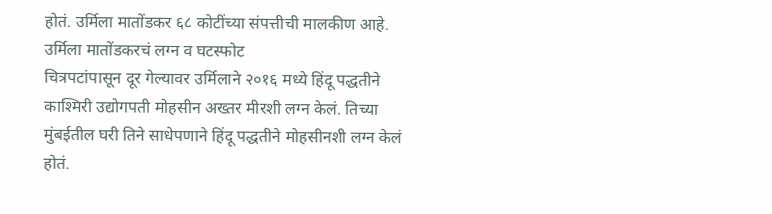होतं. उर्मिला मातोंडकर ६८ कोटींच्या संपत्तीची मालकीण आहे.
उर्मिला मातोंडकरचं लग्न व घटस्फोट
चित्रपटांपासून दूर गेल्यावर उर्मिलाने २०१६ मध्ये हिंदू पद्धतीने काश्मिरी उद्योगपती मोहसीन अख्तर मीरशी लग्न केलं. तिच्या मुंबईतील घरी तिने साधेपणाने हिंदू पद्धतीने मोहसीनशी लग्न केलं होतं.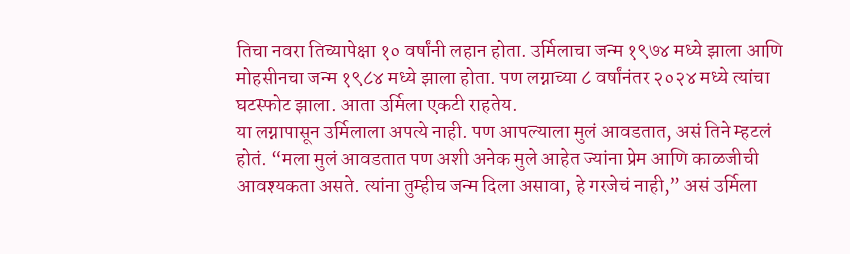तिचा नवरा तिच्यापेक्षा १० वर्षांनी लहान होता. उर्मिलाचा जन्म १९७४ मध्ये झाला आणि मोहसीनचा जन्म १९८४ मध्ये झाला होता. पण लग्नाच्या ८ वर्षांनंतर २०२४ मध्ये त्यांचा घटस्फोट झाला. आता उर्मिला एकटी राहतेय.
या लग्नापासून उर्मिलाला अपत्ये नाही. पण आपल्याला मुलं आवडतात, असं तिने म्हटलं होतं. “मला मुलं आवडतात पण अशी अनेक मुले आहेत ज्यांना प्रेम आणि काळजीची आवश्यकता असते. त्यांना तुम्हीच जन्म दिला असावा, हे गरजेचं नाही,” असं उर्मिला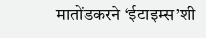मातोंडकरने ‘ईटाइम्स’शी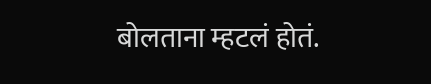बोलताना म्हटलं होतं.